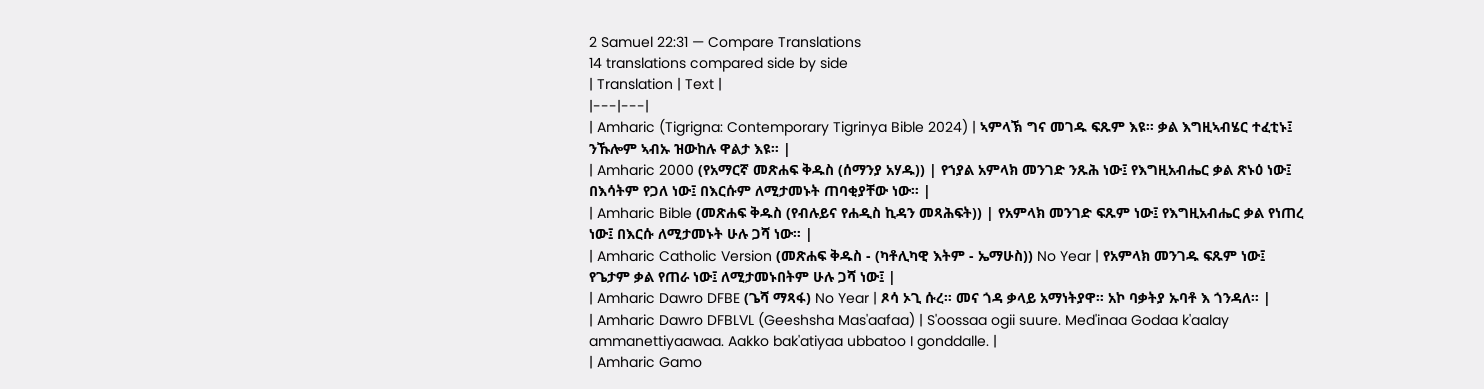2 Samuel 22:31 — Compare Translations
14 translations compared side by side
| Translation | Text |
|---|---|
| Amharic (Tigrigna: Contemporary Tigrinya Bible 2024) | ኣምላኽ ግና መገዱ ፍጹም እዩ። ቃል እግዚኣብሄር ተፈቲኑ፤ ንኹሎም ኣብኡ ዝውከሉ ዋልታ እዩ። |
| Amharic 2000 (የአማርኛ መጽሐፍ ቅዱስ (ሰማንያ አሃዱ)) | የኀያል አምላክ መንገድ ንጹሕ ነው፤ የእግዚአብሔር ቃል ጽኑዕ ነው፤ በእሳትም የጋለ ነው፤ በእርሱም ለሚታመኑት ጠባቂያቸው ነው። |
| Amharic Bible (መጽሐፍ ቅዱስ (የብሉይና የሐዲስ ኪዳን መጻሕፍት)) | የአምላክ መንገድ ፍጹም ነው፤ የእግዚአብሔር ቃል የነጠረ ነው፤ በእርሱ ለሚታመኑት ሁሉ ጋሻ ነው። |
| Amharic Catholic Version (መጽሐፍ ቅዱስ - (ካቶሊካዊ እትም - ኤማሁስ)) No Year | የአምላክ መንገዱ ፍጹም ነው፤ የጌታም ቃል የጠራ ነው፤ ለሚታመኑበትም ሁሉ ጋሻ ነው፤ |
| Amharic Dawro DFBE (ጌሻ ማጻፋ) No Year | ጾሳ ኦጊ ሱረ። መና ጎዳ ቃላይ አማነትያዋ። አኮ ባቃትያ ኡባቶ እ ጎንዳለ። |
| Amharic Dawro DFBLVL (Geeshsha Mas'aafaa) | S'oossaa ogii suure. Med'inaa Godaa k'aalay ammanettiyaawaa. Aakko bak'atiyaa ubbatoo I gonddalle. |
| Amharic Gamo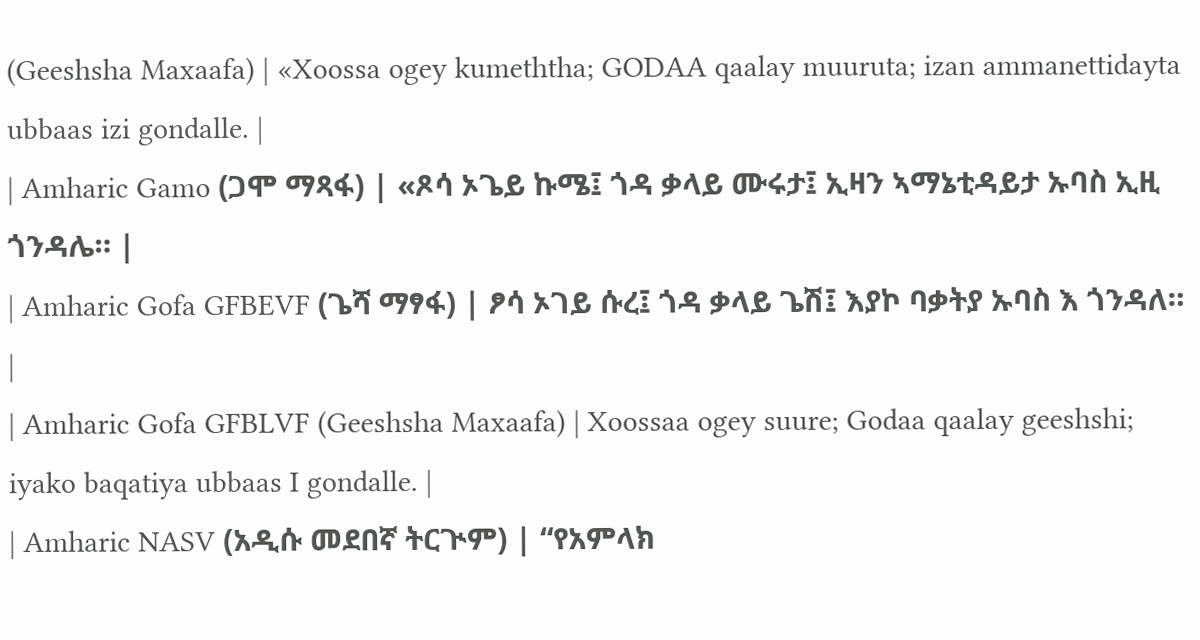(Geeshsha Maxaafa) | «Xoossa ogey kumeththa; GODAA qaalay muuruta; izan ammanettidayta ubbaas izi gondalle. |
| Amharic Gamo (ጋሞ ማጻፋ) | «ጾሳ ኦጌይ ኩሜ፤ ጎዳ ቃላይ ሙሩታ፤ ኢዛን ኣማኔቲዳይታ ኡባስ ኢዚ ጎንዳሌ። |
| Amharic Gofa GFBEVF (ጌሻ ማፃፋ) | ፆሳ ኦገይ ሱረ፤ ጎዳ ቃላይ ጌሽ፤ እያኮ ባቃትያ ኡባስ እ ጎንዳለ። |
| Amharic Gofa GFBLVF (Geeshsha Maxaafa) | Xoossaa ogey suure; Godaa qaalay geeshshi; iyako baqatiya ubbaas I gondalle. |
| Amharic NASV (አዲሱ መደበኛ ትርጒም) | “የአምላክ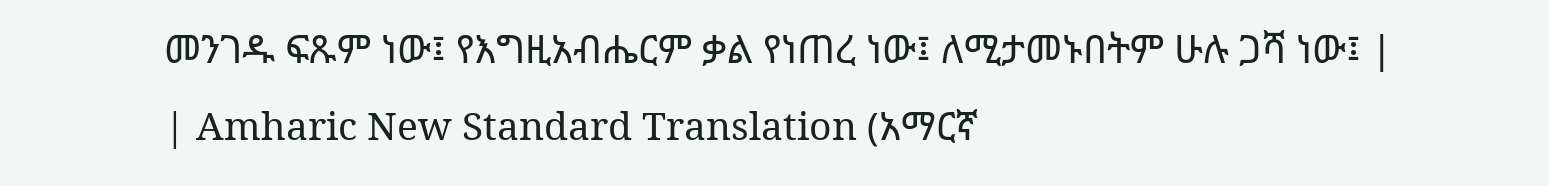መንገዱ ፍጹም ነው፤ የእግዚአብሔርም ቃል የነጠረ ነው፤ ለሚታመኑበትም ሁሉ ጋሻ ነው፤ |
| Amharic New Standard Translation (አማርኛ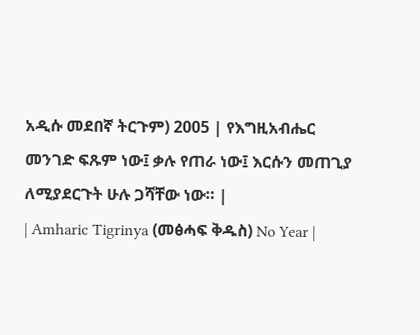አዲሱ መደበኛ ትርጉም) 2005 | የእግዚአብሔር መንገድ ፍጹም ነው፤ ቃሉ የጠራ ነው፤ እርሱን መጠጊያ ለሚያደርጉት ሁሉ ጋሻቸው ነው። |
| Amharic Tigrinya (መፅሓፍ ቅዱስ) No Year |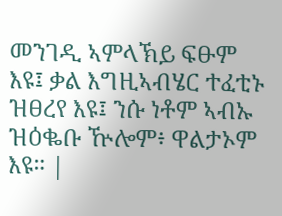መንገዲ ኣምላኽይ ፍፁም እዩ፤ ቃል እግዚኣብሄር ተፈቲኑ ዝፀረየ እዩ፤ ንሱ ነቶም ኣብኡ ዝዕቈቡ ዅሎም፥ ዋልታኦም እዩ። |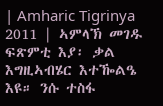| Amharic Tigrinya 2011 | ኣምላኽ መገዱ ፍጽምቲ እያ፡ ቃል እግዚኣብሄር እተዀልዔ እዩ። ንሱ ተስፋ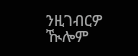ንዚገብርዎ ዂሎም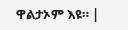ዋልታኦም እዩ። |